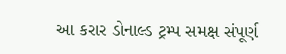આ કરાર ડોનાલ્ડ ટ્રમ્પ સમક્ષ સંપૂર્ણ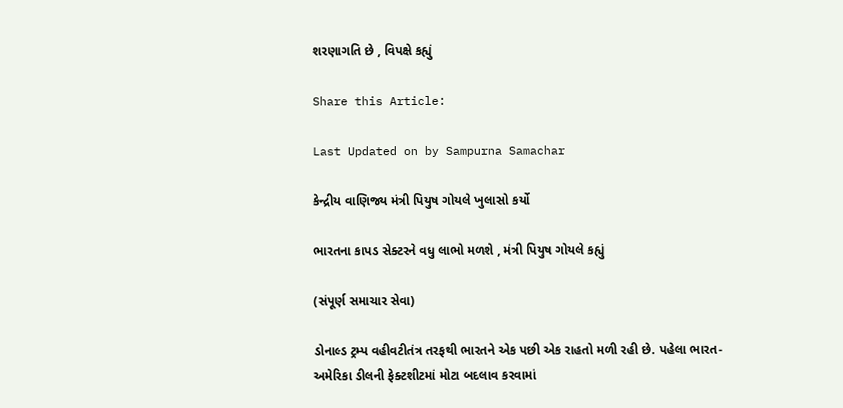શરણાગતિ છે , વિપક્ષે કહ્યું

Share this Article:

Last Updated on by Sampurna Samachar

કેન્દ્રીય વાણિજ્ય મંત્રી પિયુષ ગોયલે ખુલાસો કર્યો

ભારતના કાપડ સેક્ટરને વધુ લાભો મળશે , મંત્રી પિયુષ ગોયલે કહ્યું

(સંપૂર્ણ સમાચાર સેવા)

ડોનાલ્ડ ટ્રમ્પ વહીવટીતંત્ર તરફથી ભારતને એક પછી એક રાહતો મળી રહી છે. પહેલા ભારત-અમેરિકા ડીલની ફેક્ટશીટમાં મોટા બદલાવ કરવામાં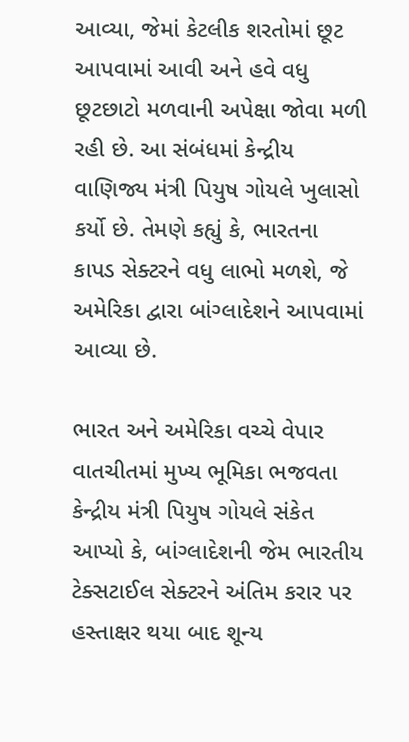આવ્યા, જેમાં કેટલીક શરતોમાં છૂટ આપવામાં આવી અને હવે વધુ છૂટછાટો મળવાની અપેક્ષા જોવા મળી રહી છે. આ સંબંધમાં કેન્દ્રીય વાણિજ્ય મંત્રી પિયુષ ગોયલે ખુલાસો કર્યો છે. તેમણે કહ્યું કે, ભારતના કાપડ સેક્ટરને વધુ લાભો મળશે, જે અમેરિકા દ્વારા બાંગ્લાદેશને આપવામાં આવ્યા છે.

ભારત અને અમેરિકા વચ્ચે વેપાર વાતચીતમાં મુખ્ય ભૂમિકા ભજવતા કેન્દ્રીય મંત્રી પિયુષ ગોયલે સંકેત આપ્યો કે, બાંગ્લાદેશની જેમ ભારતીય ટેક્સટાઈલ સેક્ટરને અંતિમ કરાર પર હસ્તાક્ષર થયા બાદ શૂન્ય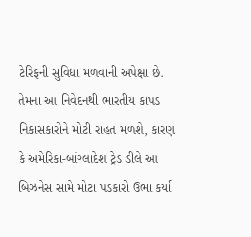ટેરિફની સુવિધા મળવાની અપેક્ષા છે. તેમના આ નિવેદનથી ભારતીય કાપડ નિકાસકારોને મોટી રાહત મળશે, કારણ કે અમેરિકા-બાંગ્લાદેશ ટ્રેડ ડીલે આ બિઝનેસ સામે મોટા પડકારો ઉભા કર્યા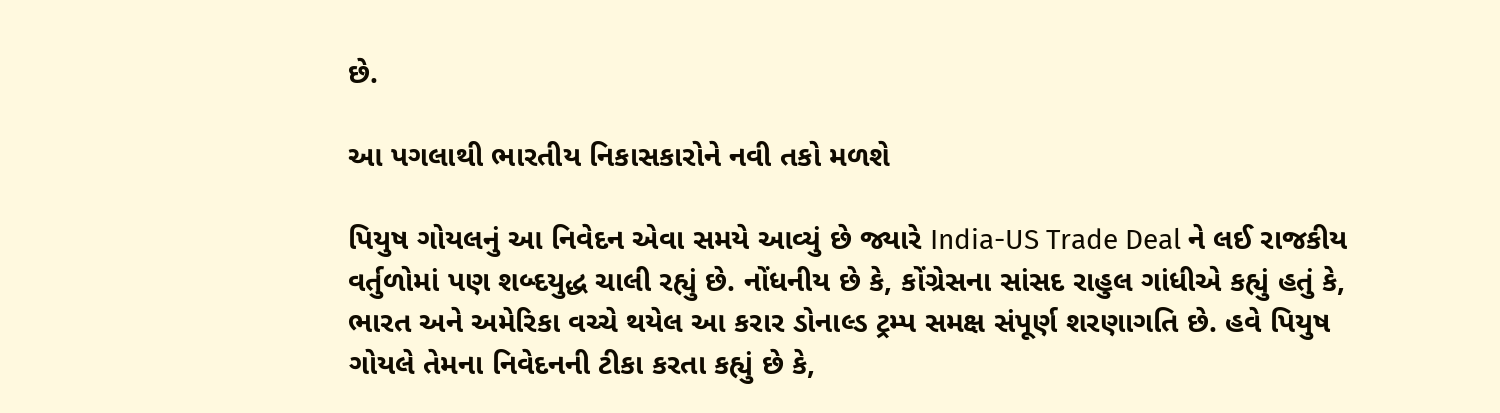છે.

આ પગલાથી ભારતીય નિકાસકારોને નવી તકો મળશે

પિયુષ ગોયલનું આ નિવેદન એવા સમયે આવ્યું છે જ્યારે India-US Trade Deal ને લઈ રાજકીય વર્તુળોમાં પણ શબ્દયુદ્ધ ચાલી રહ્યું છે. નોંધનીય છે કે, કોંગ્રેસના સાંસદ રાહુલ ગાંધીએ કહ્યું હતું કે, ભારત અને અમેરિકા વચ્ચે થયેલ આ કરાર ડોનાલ્ડ ટ્રમ્પ સમક્ષ સંપૂર્ણ શરણાગતિ છે. હવે પિયુષ ગોયલે તેમના નિવેદનની ટીકા કરતા કહ્યું છે કે,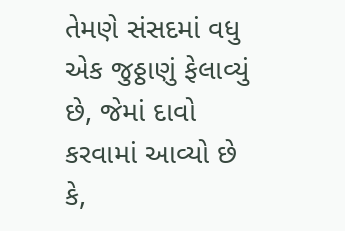તેમણે સંસદમાં વધુ એક જુઠ્ઠાણું ફેલાવ્યું છે, જેમાં દાવો કરવામાં આવ્યો છે કે,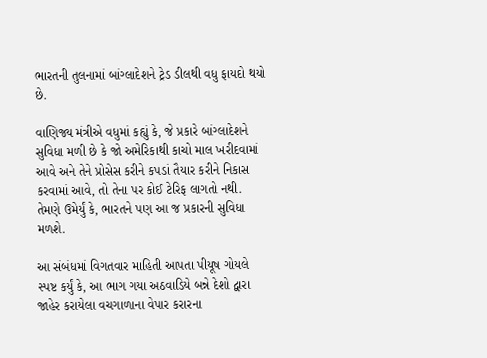ભારતની તુલનામાં બાંગ્લાદેશને ટ્રેડ ડીલથી વધુ ફાયદો થયો છે.

વાણિજ્ય મંત્રીએ વધુમાં કહ્યું કે, જે પ્રકારે બાંગ્લાદેશને સુવિધા મળી છે કે જો અમેરિકાથી કાચો માલ ખરીદવામાં આવે અને તેને પ્રોસેસ કરીને કપડાં તૈયાર કરીને નિકાસ કરવામાં આવે, તો તેના પર કોઈ ટેરિફ લાગતો નથી. તેમણે ઉમેર્યું કે, ભારતને પણ આ જ પ્રકારની સુવિધા મળશે.

આ સંબંધમાં વિગતવાર માહિતી આપતા પીયૂષ ગોયલે સ્પષ્ટ કર્યું કે, આ ભાગ ગયા અઠવાડિયે બન્ને દેશો દ્વારા જાહેર કરાયેલા વચગાળાના વેપાર કરારના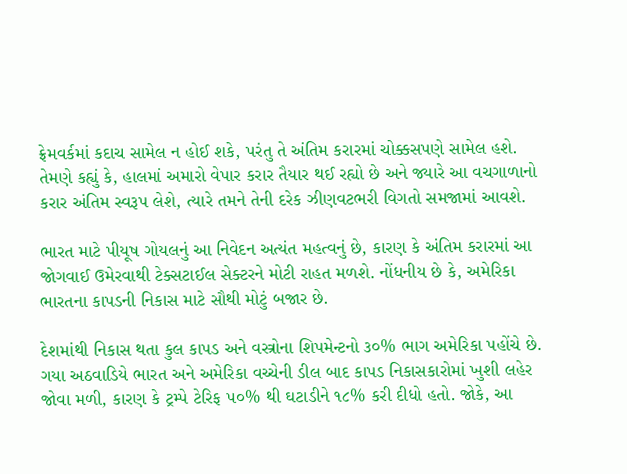ફ્રેમવર્કમાં કદાચ સામેલ ન હોઈ શકે, પરંતુ તે અંતિમ કરારમાં ચોક્કસપણે સામેલ હશે. તેમણે કહ્યું કે, હાલમાં અમારો વેપાર કરાર તૈયાર થઈ રહ્યો છે અને જ્યારે આ વચગાળાનો કરાર અંતિમ સ્વરૂપ લેશે, ત્યારે તમને તેની દરેક ઝીણવટભરી વિગતો સમજામાં આવશે.

ભારત માટે પીયૂષ ગોયલનું આ નિવેદન અત્યંત મહત્વનું છે, કારણ કે અંતિમ કરારમાં આ જોગવાઈ ઉમેરવાથી ટેક્સટાઈલ સેક્ટરને મોટી રાહત મળશે. નોંધનીય છે કે, અમેરિકા ભારતના કાપડની નિકાસ માટે સૌથી મોટું બજાર છે.

દેશમાંથી નિકાસ થતા કુલ કાપડ અને વસ્ત્રોના શિપમેન્ટનો ૩૦% ભાગ અમેરિકા પહોંચે છે. ગયા અઠવાડિયે ભારત અને અમેરિકા વચ્ચેની ડીલ બાદ કાપડ નિકાસકારોમાં ખુશી લહેર જોવા મળી, કારણ કે ટ્રમ્પે ટેરિફ ૫૦% થી ઘટાડીને ૧૮% કરી દીધો હતો. જોકે, આ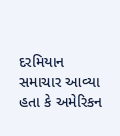દરમિયાન સમાચાર આવ્યા હતા કે અમેરિકન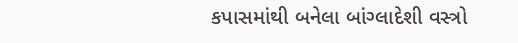કપાસમાંથી બનેલા બાંગ્લાદેશી વસ્ત્રો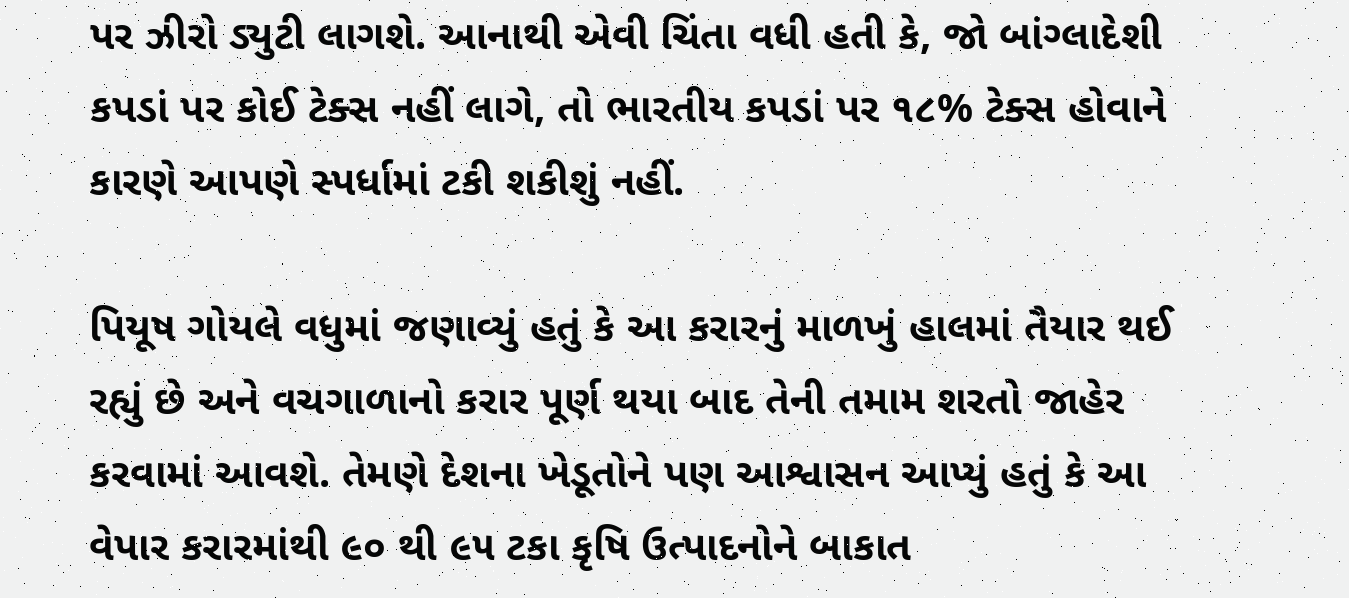પર ઝીરો ડ્યુટી લાગશે. આનાથી એવી ચિંતા વધી હતી કે, જો બાંગ્લાદેશી કપડાં પર કોઈ ટેક્સ નહીં લાગે, તો ભારતીય કપડાં પર ૧૮% ટેક્સ હોવાને કારણે આપણે સ્પર્ધામાં ટકી શકીશું નહીં.

પિયૂષ ગોયલે વધુમાં જણાવ્યું હતું કે આ કરારનું માળખું હાલમાં તૈયાર થઈ રહ્યું છે અને વચગાળાનો કરાર પૂર્ણ થયા બાદ તેની તમામ શરતો જાહેર કરવામાં આવશે. તેમણે દેશના ખેડૂતોને પણ આશ્વાસન આપ્યું હતું કે આ વેપાર કરારમાંથી ૯૦ થી ૯૫ ટકા કૃષિ ઉત્પાદનોને બાકાત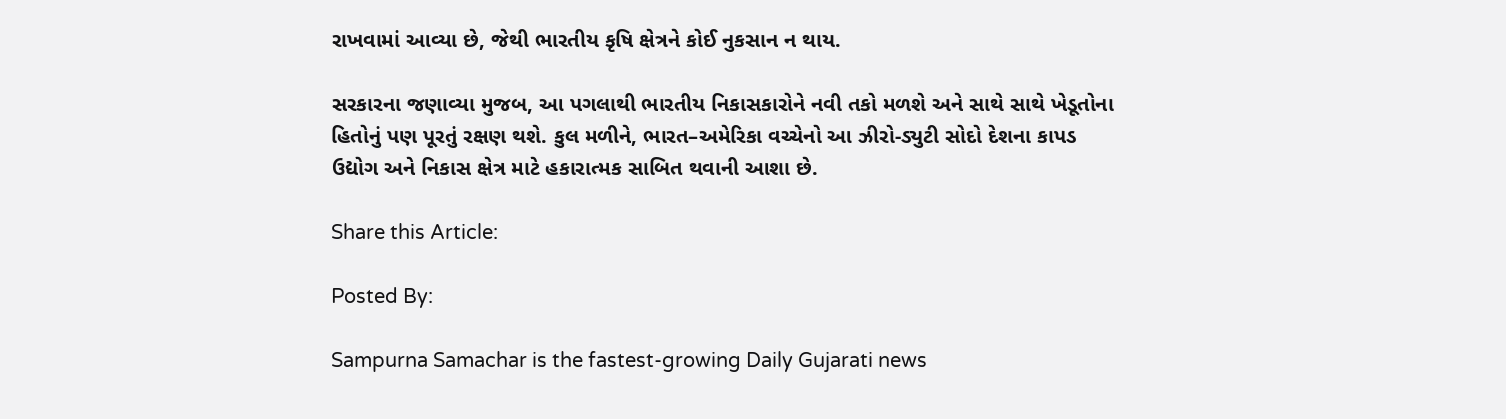રાખવામાં આવ્યા છે, જેથી ભારતીય કૃષિ ક્ષેત્રને કોઈ નુકસાન ન થાય.

સરકારના જણાવ્યા મુજબ, આ પગલાથી ભારતીય નિકાસકારોને નવી તકો મળશે અને સાથે સાથે ખેડૂતોના હિતોનું પણ પૂરતું રક્ષણ થશે. કુલ મળીને, ભારત–અમેરિકા વચ્ચેનો આ ઝીરો-ડ્યુટી સોદો દેશના કાપડ ઉદ્યોગ અને નિકાસ ક્ષેત્ર માટે હકારાત્મક સાબિત થવાની આશા છે.

Share this Article:

Posted By:

Sampurna Samachar is the fastest-growing Daily Gujarati news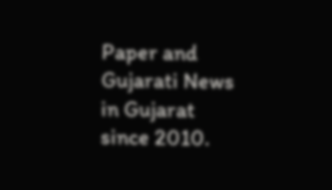Paper and Gujarati News in Gujarat since 2010.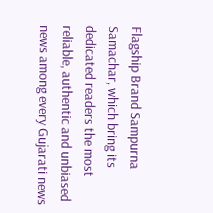Flagship Brand Sampurna Samachar, which bring its dedicated readers the most reliable, authentic and unbiased news among every Gujarati news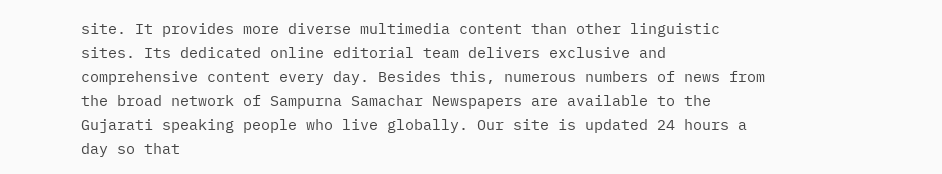site. It provides more diverse multimedia content than other linguistic sites. Its dedicated online editorial team delivers exclusive and comprehensive content every day. Besides this, numerous numbers of news from the broad network of Sampurna Samachar Newspapers are available to the Gujarati speaking people who live globally. Our site is updated 24 hours a day so that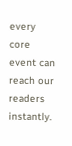every core event can reach our readers instantly.